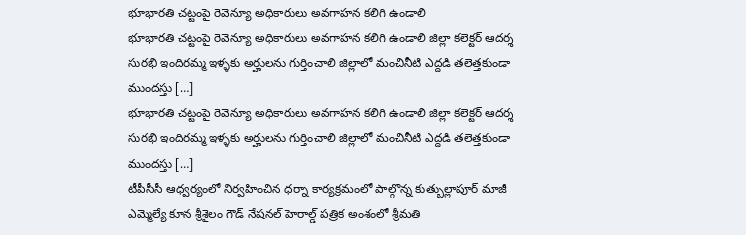భూభారతి చట్టంపై రెవెన్యూ అధికారులు అవగాహన కలిగి ఉండాలి
భూభారతి చట్టంపై రెవెన్యూ అధికారులు అవగాహన కలిగి ఉండాలి జిల్లా కలెక్టర్ ఆదర్శ సురభి ఇందిరమ్మ ఇళ్ళకు అర్హులను గుర్తించాలి జిల్లాలో మంచినీటి ఎద్దడి తలెత్తకుండా ముందస్తు […]
భూభారతి చట్టంపై రెవెన్యూ అధికారులు అవగాహన కలిగి ఉండాలి జిల్లా కలెక్టర్ ఆదర్శ సురభి ఇందిరమ్మ ఇళ్ళకు అర్హులను గుర్తించాలి జిల్లాలో మంచినీటి ఎద్దడి తలెత్తకుండా ముందస్తు […]
టీపీసీసీ ఆధ్వర్యంలో నిర్వహించిన ధర్నా కార్యక్రమంలో పాల్గొన్న కుత్బుల్లాపూర్ మాజీ ఎమ్మెల్యే కూన శ్రీశైలం గౌడ్ నేషనల్ హెరాల్డ్ పత్రిక అంశంలో శ్రీమతి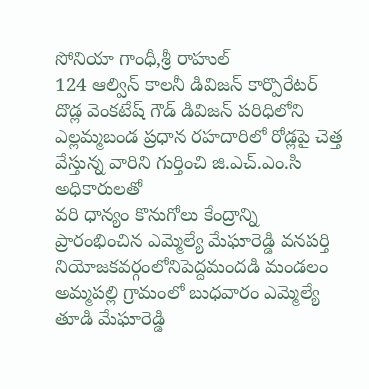సోనియా గాంధీ,శ్రీ రాహుల్
124 ఆల్విన్ కాలనీ డివిజన్ కార్పొరేటర్ దొడ్ల వెంకటేష్ గౌడ్ డివిజన్ పరిధిలోని ఎల్లమ్మబండ ప్రధాన రహదారిలో రోడ్లపై చెత్త వేస్తున్న వారిని గుర్తించి జి.ఎచ్.ఎం.సి అధికారులతో
వరి ధాన్యం కొనుగోలు కేంద్రాన్ని ప్రారంభించిన ఎమ్మెల్యే మేఘారెడ్డి వనపర్తి నియోజకవర్గంలోనిపెద్దమందడి మండలం అమ్మపల్లి గ్రామంలో బుధవారం ఎమ్మెల్యే తూడి మేఘారెడ్డి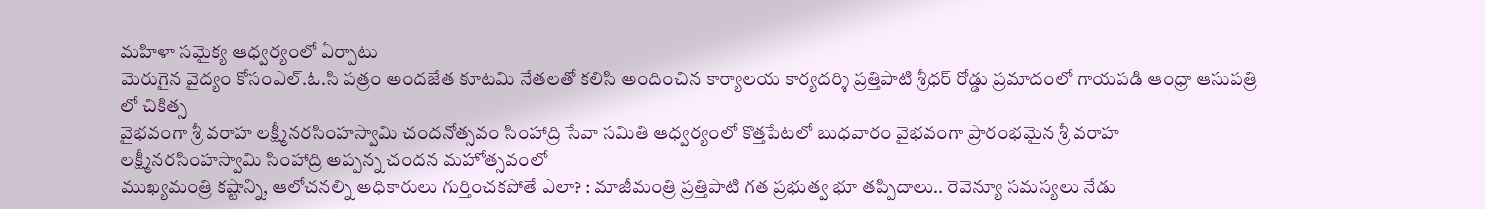మహిళా సమైక్య ఆధ్వర్యంలో ఏర్పాటు
మెరుగైన వైద్యం కోసంఎల్.ఓ.సి పత్రం అందజేత కూటమి నేతలతో కలిసి అందించిన కార్యాలయ కార్యదర్శి ప్రత్తిపాటి శ్రీధర్ రోడ్డు ప్రమాదంలో గాయపడి ఆంధ్రా ఆసుపత్రి లో చికిత్స
వైభవంగా శ్రీ వరాహ లక్ష్మీనరసింహస్వామి చందనోత్సవం సింహాద్రి సేవా సమితి ఆధ్వర్యంలో కొత్తపేటలో బుధవారం వైభవంగా ప్రారంభమైన శ్రీ వరాహ లక్ష్మీనరసింహస్వామి సింహాద్రి అప్పన్న చందన మహోత్సవంలో
ముఖ్యమంత్రి కష్టాన్ని, ఆలోచనల్ని అధికారులు గుర్తించకపోతే ఎలా? : మాజీమంత్రి ప్రత్తిపాటి గత ప్రభుత్వ భూ తప్పిదాలు.. రెవెన్యూ సమస్యలు నేడు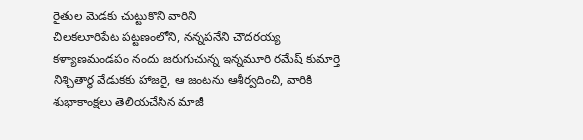రైతుల మెడకు చుట్టుకొని వారిని
చిలకలూరిపేట పట్టణంలోని, నన్నపనేని చౌదరయ్య కళ్యాణమండపం నందు జరుగుచున్న ఇన్నమూరి రమేష్ కుమార్తె నిశ్చితార్థ వేడుకకు హాజరై, ఆ జంటను ఆశీర్వదించి, వారికి శుభాకాంక్షలు తెలియచేసిన మాజీ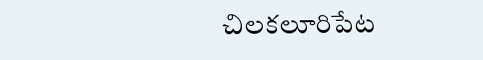చిలకలూరిపేట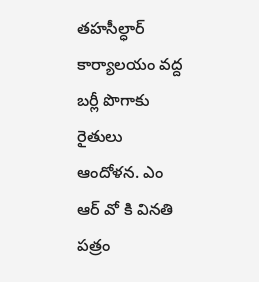తహసీల్ధార్ కార్యాలయం వద్ద బర్లీ పొగాకు రైతులు ఆందోళన. ఎం ఆర్ వో కి వినతి పత్రం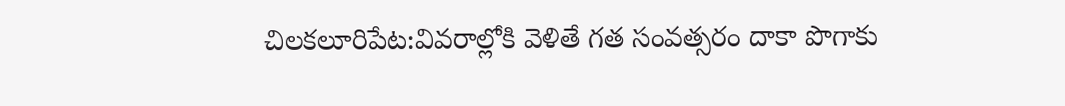చిలకలూరిపేట:వివరాల్లోకి వెళితే గత సంవత్సరం దాకా పొగాకు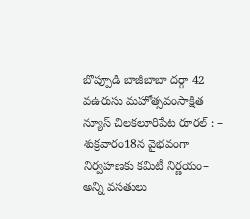బొప్పూడి బాజీబాబా దర్గా 42 వఉరుసు మహోత్సవంసాక్షిత న్యూస్ చిలకలూరిపేట రూరల్ : – శుక్రవారం18న వైభవంగా నిర్వహణకు కమిటీ నిర్ణయం– అన్ని వసతులు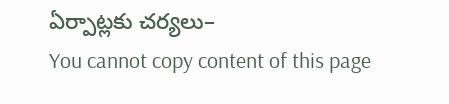ఏర్పాట్లకు చర్యలు–
You cannot copy content of this page